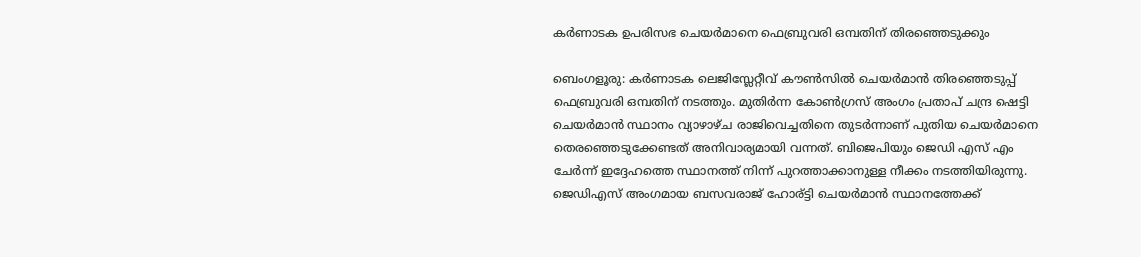കർണാടക ഉപരിസഭ ചെയർമാനെ ഫെബ്രുവരി ഒമ്പതിന് തിരഞ്ഞെടുക്കും

ബെംഗളൂരു: കർണാടക ലെജിസ്ലേറ്റീവ് കൗൺസിൽ ചെയർമാൻ തിരഞ്ഞെടുപ്പ് ഫെബ്രുവരി ഒമ്പതിന് നടത്തും. മുതിർന്ന കോൺഗ്രസ് അംഗം പ്രതാപ് ചന്ദ്ര ഷെട്ടി ചെയർമാൻ സ്ഥാനം വ്യാഴാഴ്ച രാജിവെച്ചതിനെ തുടർന്നാണ് പുതിയ ചെയർമാനെ തെരഞ്ഞെടുക്കേണ്ടത് അനിവാര്യമായി വന്നത്. ബിജെപിയും ജെഡി എസ് എം ചേർന്ന് ഇദ്ദേഹത്തെ സ്ഥാനത്ത് നിന്ന് പുറത്താക്കാനുള്ള നീക്കം നടത്തിയിരുന്നു. ജെഡിഎസ് അംഗമായ ബസവരാജ് ഹോര്ട്ടി ചെയർമാൻ സ്ഥാനത്തേക്ക്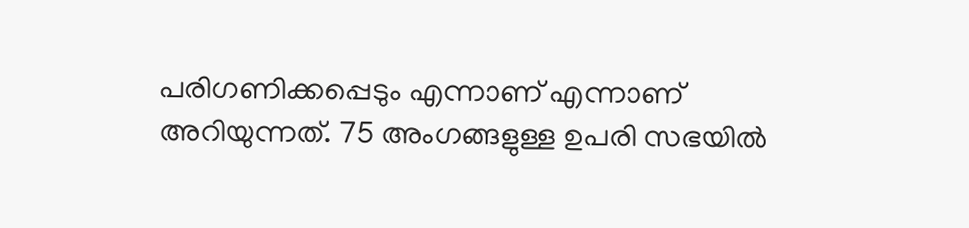പരിഗണിക്കപ്പെടും എന്നാണ് എന്നാണ് അറിയുന്നത്. 75 അംഗങ്ങളുള്ള ഉപരി സഭയിൽ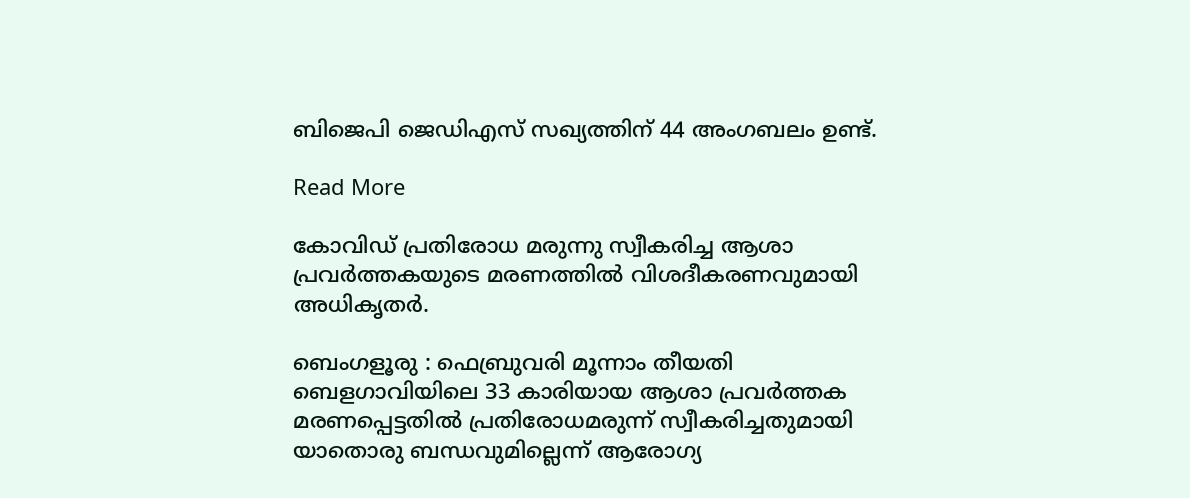ബിജെപി ജെഡിഎസ് സഖ്യത്തിന് 44 അംഗബലം ഉണ്ട്.

Read More

കോവിഡ് പ്രതിരോധ മരുന്നു സ്വീകരിച്ച ആശാ പ്രവർത്തകയുടെ മരണത്തില്‍ വിശദീകരണവുമായി അധികൃതര്‍.

ബെംഗളൂരു : ഫെബ്രുവരി മൂന്നാം തീയതി ബെളഗാവിയിലെ 33 കാരിയായ ആശാ പ്രവർത്തക മരണപ്പെട്ടതിൽ പ്രതിരോധമരുന്ന് സ്വീകരിച്ചതുമായി യാതൊരു ബന്ധവുമില്ലെന്ന് ആരോഗ്യ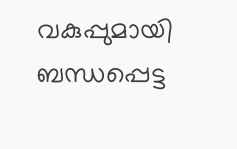വകുപ്പുമായി ബന്ധപ്പെട്ട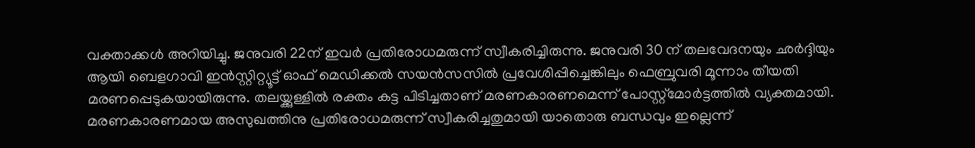വക്താക്കൾ അറിയിച്ചു. ജനുവരി 22ന് ഇവർ പ്രതിരോധമരുന്ന് സ്വീകരിച്ചിരുന്നു. ജനുവരി 30 ന് തലവേദനയും ഛർദ്ദിയും ആയി ബെളഗാവി ഇൻസ്റ്റിറ്റ്യൂട്ട് ഓഫ് മെഡിക്കൽ സയൻസസിൽ പ്രവേശിപ്പിച്ചെങ്കിലും ഫെബ്രുവരി മൂന്നാം തീയതി മരണപ്പെടുകയായിരുന്നു. തലയ്ക്കുള്ളിൽ രക്തം കട്ട പിടിച്ചതാണ് മരണകാരണമെന്ന് പോസ്റ്റ്മോർട്ടത്തിൽ വ്യക്തമായി. മരണകാരണമായ അസുഖത്തിനു പ്രതിരോധമരുന്ന് സ്വീകരിച്ചതുമായി യാതൊരു ബന്ധവും ഇല്ലെന്ന്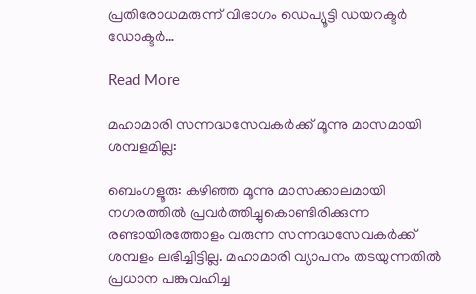പ്രതിരോധമരുന്ന് വിഭാഗം ഡെപ്യൂട്ടി ഡയറക്ടർ ഡോക്ടർ…

Read More

മഹാമാരി സന്നദ്ധസേവകർക്ക് മൂന്നു മാസമായി ശമ്പളമില്ല:

ബെംഗളൂരു: കഴിഞ്ഞ മൂന്നു മാസക്കാലമായി നഗരത്തിൽ പ്രവർത്തിച്ചുകൊണ്ടിരിക്കുന്ന രണ്ടായിരത്തോളം വരുന്ന സന്നദ്ധസേവകർക്ക് ശമ്പളം ലഭിച്ചിട്ടില്ല. മഹാമാരി വ്യാപനം തടയുന്നതിൽ പ്രധാന പങ്കുവഹിച്ച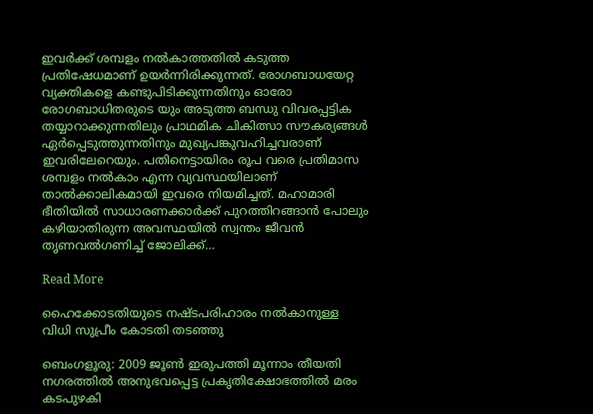ഇവർക്ക് ശമ്പളം നൽകാത്തതിൽ കടുത്ത പ്രതിഷേധമാണ് ഉയർന്നിരിക്കുന്നത്. രോഗബാധയേറ്റ വ്യക്തികളെ കണ്ടുപിടിക്കുന്നതിനും ഓരോ രോഗബാധിതരുടെ യും അടുത്ത ബന്ധു വിവരപ്പട്ടിക തയ്യാറാക്കുന്നതിലും പ്രാഥമിക ചികിത്സാ സൗകര്യങ്ങൾ ഏർപ്പെടുത്തുന്നതിനും മുഖ്യപങ്കുവഹിച്ചവരാണ് ഇവരിലേറെയും. പതിനെട്ടായിരം രൂപ വരെ പ്രതിമാസ ശമ്പളം നൽകാം എന്ന വ്യവസ്ഥയിലാണ് താൽക്കാലികമായി ഇവരെ നിയമിച്ചത്. മഹാമാരി ഭീതിയിൽ സാധാരണക്കാർക്ക് പുറത്തിറങ്ങാൻ പോലും കഴിയാതിരുന്ന അവസ്ഥയിൽ സ്വന്തം ജീവൻ തൃണവൽഗണിച്ച് ജോലിക്ക്…

Read More

ഹൈക്കോടതിയുടെ നഷ്ടപരിഹാരം നൽകാനുള്ള വിധി സുപ്രീം കോടതി തടഞ്ഞു

ബെംഗളൂരു: 2009 ജൂൺ ഇരുപത്തി മൂന്നാം തീയതി നഗരത്തിൽ അനുഭവപ്പെട്ട പ്രകൃതിക്ഷോഭത്തിൽ മരം കടപുഴകി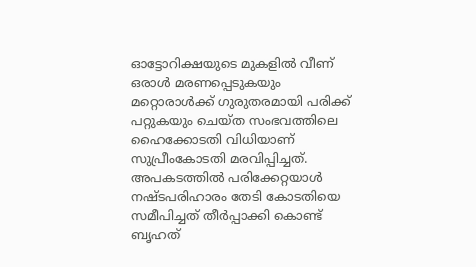ഓട്ടോറിക്ഷയുടെ മുകളിൽ വീണ് ഒരാൾ മരണപ്പെടുകയും മറ്റൊരാൾക്ക് ഗുരുതരമായി പരിക്ക് പറ്റുകയും ചെയ്ത സംഭവത്തിലെ ഹൈക്കോടതി വിധിയാണ് സുപ്രീംകോടതി മരവിപ്പിച്ചത്. അപകടത്തിൽ പരിക്കേറ്റയാൾ നഷ്ടപരിഹാരം തേടി കോടതിയെ സമീപിച്ചത് തീർപ്പാക്കി കൊണ്ട് ബൃഹത്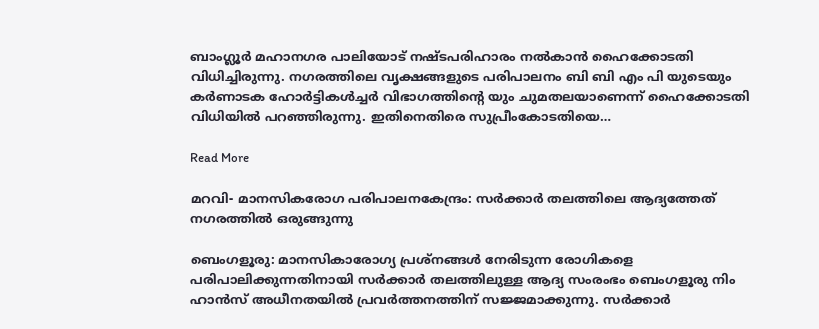ബാംഗ്ലൂർ മഹാനഗര പാലിയോട് നഷ്ടപരിഹാരം നൽകാൻ ഹൈക്കോടതി വിധിച്ചിരുന്നു. നഗരത്തിലെ വൃക്ഷങ്ങളുടെ പരിപാലനം ബി ബി എം പി യുടെയും കർണാടക ഹോർട്ടികൾച്ചർ വിഭാഗത്തിന്റെ യും ചുമതലയാണെന്ന് ഹൈക്കോടതി വിധിയിൽ പറഞ്ഞിരുന്നു. ഇതിനെതിരെ സുപ്രീംകോടതിയെ…

Read More

മറവി- മാനസികരോഗ പരിപാലനകേന്ദ്രം: സർക്കാർ തലത്തിലെ ആദ്യത്തേത് നഗരത്തിൽ ഒരുങ്ങുന്നു

ബെംഗളൂരു: മാനസികാരോഗ്യ പ്രശ്നങ്ങൾ നേരിടുന്ന രോഗികളെ പരിപാലിക്കുന്നതിനായി സർക്കാർ തലത്തിലുള്ള ആദ്യ സംരംഭം ബെംഗളൂരു നിം ഹാൻസ് അധീനതയിൽ പ്രവർത്തനത്തിന് സജ്ജമാക്കുന്നു. സർക്കാർ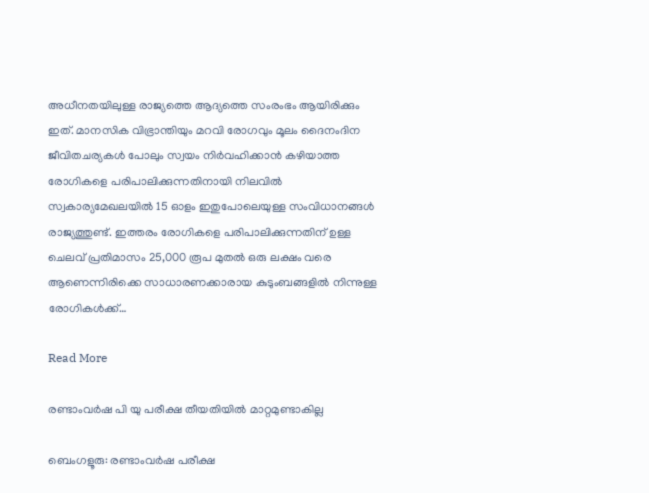അധീനതയിലുള്ള രാജ്യത്തെ ആദ്യത്തെ സംരംഭം ആയിരിക്കും ഇത്. മാനസിക വിഭ്രാന്തിയും മറവി രോഗവും മൂലം ദൈനംദിന ജീവിതചര്യകൾ പോലും സ്വയം നിർവഹിക്കാൻ കഴിയാത്ത രോഗികളെ പരിപാലിക്കുന്നതിനായി നിലവിൽ സ്വകാര്യമേഖലയിൽ 15 ഓളം ഇതുപോലെയുള്ള സംവിധാനങ്ങൾ രാജ്യത്തുണ്ട്. ഇത്തരം രോഗികളെ പരിപാലിക്കുന്നതിന് ഉള്ള ചെലവ് പ്രതിമാസം 25,000 രൂപ മുതൽ ഒരു ലക്ഷം വരെ ആണെന്നിരിക്കെ സാധാരണക്കാരായ കുടുംബങ്ങളിൽ നിന്നുള്ള രോഗികൾക്ക്…

Read More

രണ്ടാംവർഷ പി യു പരീക്ഷ തീയതിയിൽ മാറ്റമുണ്ടാകില്ല

ബെംഗളൂരു: രണ്ടാംവർഷ പരീക്ഷ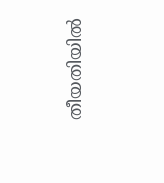തീയതിയിൽ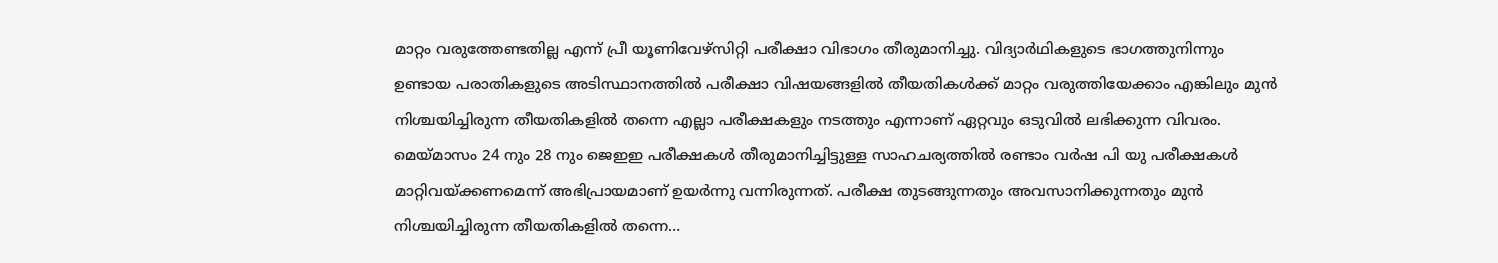മാറ്റം വരുത്തേണ്ടതില്ല എന്ന് പ്രീ യൂണിവേഴ്സിറ്റി പരീക്ഷാ വിഭാഗം തീരുമാനിച്ചു. വിദ്യാർഥികളുടെ ഭാഗത്തുനിന്നും ഉണ്ടായ പരാതികളുടെ അടിസ്ഥാനത്തിൽ പരീക്ഷാ വിഷയങ്ങളിൽ തീയതികൾക്ക് മാറ്റം വരുത്തിയേക്കാം എങ്കിലും മുൻ നിശ്ചയിച്ചിരുന്ന തീയതികളിൽ തന്നെ എല്ലാ പരീക്ഷകളും നടത്തും എന്നാണ് ഏറ്റവും ഒടുവിൽ ലഭിക്കുന്ന വിവരം. മെയ്മാസം 24 നും 28 നും ജെഇഇ പരീക്ഷകൾ തീരുമാനിച്ചിട്ടുള്ള സാഹചര്യത്തിൽ രണ്ടാം വർഷ പി യു പരീക്ഷകൾ മാറ്റിവയ്ക്കണമെന്ന് അഭിപ്രായമാണ് ഉയർന്നു വന്നിരുന്നത്. പരീക്ഷ തുടങ്ങുന്നതും അവസാനിക്കുന്നതും മുൻ നിശ്ചയിച്ചിരുന്ന തീയതികളിൽ തന്നെ…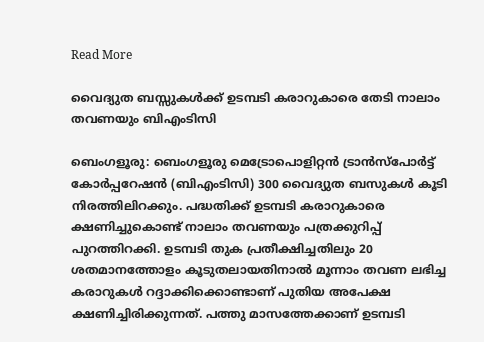Read More

വൈദ്യുത ബസ്സുകൾക്ക് ഉടമ്പടി കരാറുകാരെ തേടി നാലാം തവണയും ബിഎംടിസി

ബെംഗളൂരു: ബെംഗളൂരു മെട്രോപൊളിറ്റൻ ട്രാൻസ്പോർട്ട് കോർപ്പറേഷൻ (ബിഎംടിസി) 300 വൈദ്യുത ബസുകൾ കൂടി നിരത്തിലിറക്കും. പദ്ധതിക്ക് ഉടമ്പടി കരാറുകാരെ ക്ഷണിച്ചുകൊണ്ട് നാലാം തവണയും പത്രക്കുറിപ്പ് പുറത്തിറക്കി. ഉടമ്പടി തുക പ്രതീക്ഷിച്ചതിലും 20 ശതമാനത്തോളം കൂടുതലായതിനാൽ മൂന്നാം തവണ ലഭിച്ച കരാറുകൾ റദ്ദാക്കിക്കൊണ്ടാണ് പുതിയ അപേക്ഷ ക്ഷണിച്ചിരിക്കുന്നത്. പത്തു മാസത്തേക്കാണ് ഉടമ്പടി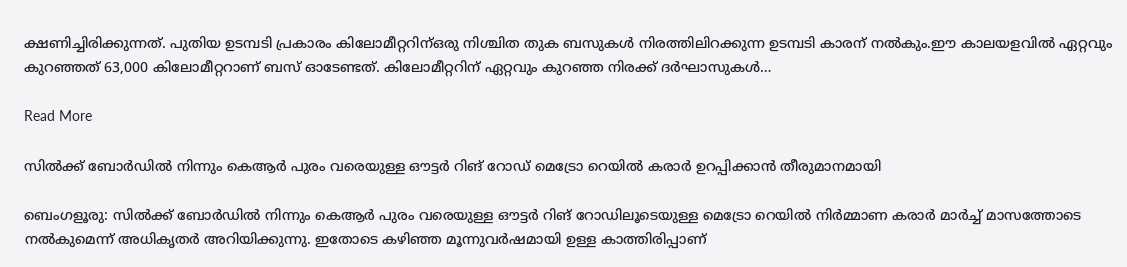ക്ഷണിച്ചിരിക്കുന്നത്. പുതിയ ഉടമ്പടി പ്രകാരം കിലോമീറ്ററിന്ഒരു നിശ്ചിത തുക ബസുകൾ നിരത്തിലിറക്കുന്ന ഉടമ്പടി കാരന് നൽകും.ഈ കാലയളവിൽ ഏറ്റവും കുറഞ്ഞത് 63,000 കിലോമീറ്ററാണ് ബസ് ഓടേണ്ടത്. കിലോമീറ്ററിന് ഏറ്റവും കുറഞ്ഞ നിരക്ക് ദർഘാസുകൾ…

Read More

സിൽക്ക് ബോർഡിൽ നിന്നും കെആർ പുരം വരെയുള്ള ഔട്ടർ റിങ് റോഡ് മെട്രോ റെയിൽ കരാർ ഉറപ്പിക്കാൻ തീരുമാനമായി

ബെംഗളൂരു: സിൽക്ക് ബോർഡിൽ നിന്നും കെആർ പുരം വരെയുള്ള ഔട്ടർ റിങ് റോഡിലൂടെയുള്ള മെട്രോ റെയിൽ നിർമ്മാണ കരാർ മാർച്ച് മാസത്തോടെ നൽകുമെന്ന് അധികൃതർ അറിയിക്കുന്നു. ഇതോടെ കഴിഞ്ഞ മൂന്നുവർഷമായി ഉള്ള കാത്തിരിപ്പാണ്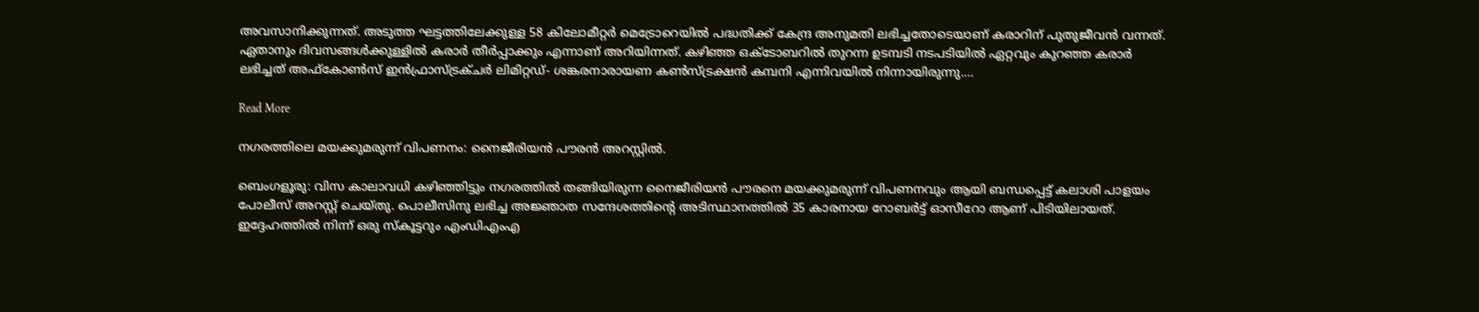അവസാനിക്കുന്നത്. അടുത്ത ഘട്ടത്തിലേക്കുള്ള 58 കിലോമീറ്റർ മെട്രോറെയിൽ പദ്ധതിക്ക് കേന്ദ്ര അനുമതി ലഭിച്ചതോടെയാണ് കരാറിന് പുതുജീവൻ വന്നത്. ഏതാനും ദിവസങ്ങൾക്കുള്ളിൽ കരാർ തീർപ്പാക്കും എന്നാണ് അറിയിന്നത്. കഴിഞ്ഞ ഒക്ടോബറിൽ തുറന്ന ഉടമ്പടി നടപടിയിൽ ഏറ്റവും കുറഞ്ഞ കരാർ ലഭിച്ചത് അഫ്കോൺസ് ഇൻഫ്രാസ്ട്രക്ചർ ലിമിറ്റഡ്- ശങ്കരനാരായണ കൺസ്ട്രക്ഷൻ കമ്പനി എന്നിവയിൽ നിന്നായിരുന്നു.…

Read More

നഗരത്തിലെ മയക്കുമരുന്ന് വിപണനം: നൈജീരിയൻ പൗരൻ അറസ്റ്റിൽ.

ബെംഗളൂരു: വിസ കാലാവധി കഴിഞ്ഞിട്ടും നഗരത്തിൽ തങ്ങിയിരുന്ന നൈജീരിയൻ പൗരനെ മയക്കുമരുന്ന് വിപണനവും ആയി ബന്ധപ്പെട്ട് കലാശി പാളയം പോലീസ് അറസ്റ്റ് ചെയ്തു. പൊലീസിനു ലഭിച്ച അജ്ഞാത സന്ദേശത്തിന്റെ അടിസ്ഥാനത്തിൽ 35 കാരനായ റോബർട്ട് ഓസീറോ ആണ് പിടിയിലായത്. ഇദ്ദേഹത്തിൽ നിന്ന് ഒരു സ്കൂട്ടറും എംഡിഎംഎ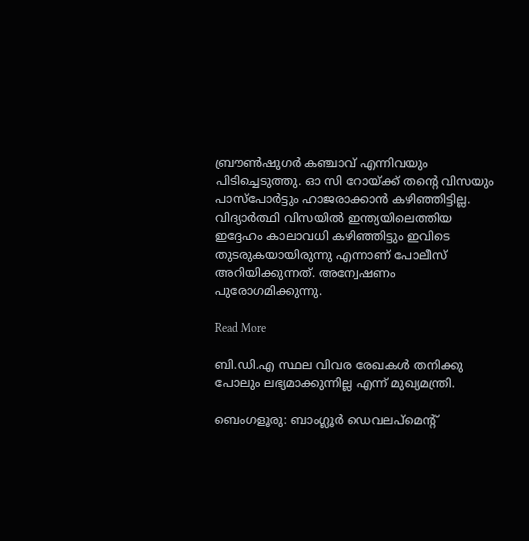ബ്രൗൺഷുഗർ കഞ്ചാവ് എന്നിവയും പിടിച്ചെടുത്തു. ഓ സി റോയ്ക്ക് തന്റെ വിസയും പാസ്പോർട്ടും ഹാജരാക്കാൻ കഴിഞ്ഞിട്ടില്ല. വിദ്യാർത്ഥി വിസയിൽ ഇന്ത്യയിലെത്തിയ ഇദ്ദേഹം കാലാവധി കഴിഞ്ഞിട്ടും ഇവിടെ തുടരുകയായിരുന്നു എന്നാണ് പോലീസ് അറിയിക്കുന്നത്. അന്വേഷണം പുരോഗമിക്കുന്നു.

Read More

ബി.ഡി.എ സ്ഥല വിവര രേഖകൾ തനിക്കു പോലും ലഭ്യമാക്കുന്നില്ല എന്ന് മുഖ്യമന്ത്രി.

ബെംഗളൂരു: ബാംഗ്ലൂർ ഡെവലപ്മെന്റ്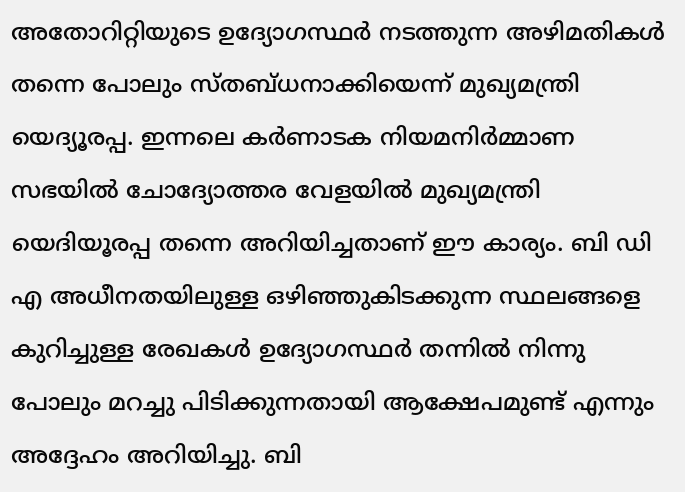അതോറിറ്റിയുടെ ഉദ്യോഗസ്ഥർ നടത്തുന്ന അഴിമതികൾ തന്നെ പോലും സ്തബ്ധനാക്കിയെന്ന് മുഖ്യമന്ത്രി യെദ്യൂരപ്പ. ഇന്നലെ കർണാടക നിയമനിർമ്മാണ സഭയിൽ ചോദ്യോത്തര വേളയിൽ മുഖ്യമന്ത്രി യെദിയൂരപ്പ തന്നെ അറിയിച്ചതാണ് ഈ കാര്യം. ബി ഡി എ അധീനതയിലുള്ള ഒഴിഞ്ഞുകിടക്കുന്ന സ്ഥലങ്ങളെ കുറിച്ചുള്ള രേഖകൾ ഉദ്യോഗസ്ഥർ തന്നിൽ നിന്നു പോലും മറച്ചു പിടിക്കുന്നതായി ആക്ഷേപമുണ്ട് എന്നും അദ്ദേഹം അറിയിച്ചു. ബി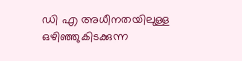ഡി എ അധീനതയിലുള്ള ഒഴിഞ്ഞുകിടക്കുന്ന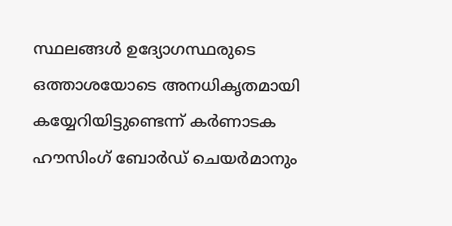സ്ഥലങ്ങൾ ഉദ്യോഗസ്ഥരുടെ ഒത്താശയോടെ അനധികൃതമായി കയ്യേറിയിട്ടുണ്ടെന്ന് കർണാടക ഹൗസിംഗ് ബോർഡ് ചെയർമാനും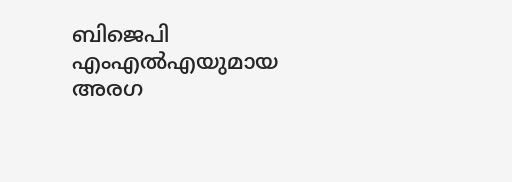ബിജെപി എംഎൽഎയുമായ അരഗ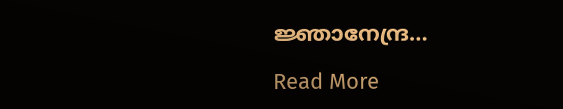ജ്ഞാനേന്ദ്ര…

Read More